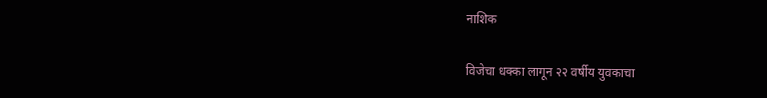नाशिक

विजेचा धक्का लागून २२ वर्षीय युवकाचा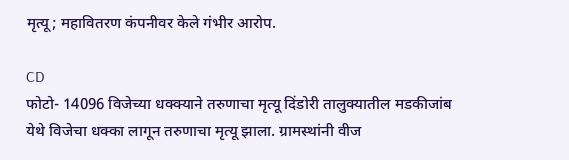मृत्यू; महावितरण कंपनीवर केले गंभीर आरोप.

CD
फोटो- 14096 विजेच्या धक्क्याने तरुणाचा मृत्यू दिंडोरी तालुक्यातील मडकीजांब येथे विजेचा धक्का लागून तरुणाचा मृत्यू झाला. ग्रामस्थांनी वीज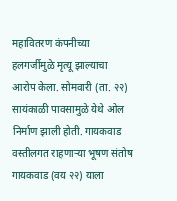महावितरण कंपनीच्या हलगर्जीमुळे मृत्यू झाल्याचा आरोप केला. सोमवारी (ता. २२) सायंकाळी पावसामुळे येथे ओल निर्माण झाली होती. गायकवाड वस्तीलगत राहणाऱ्या भूषण संतोष गायकवाड (वय २२) याला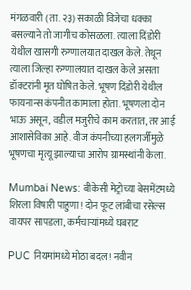मंगळवारी (ता. २३) सकाळी विजेचा धक्का बसल्याने तो जागीच कोसळला. त्याला दिंडोरी येथील खासगी रुग्णालयात दाखल केले. तेथून त्याला जिल्हा रुग्णालयात दाखल केले असता डॉक्टरांनी मृत घोषित केले. भूषण दिंडोरी येथील फायनान्स कंपनीत कामाला होता. भूषणला दोन भाऊ असून, वडील मजुरीचे काम करतात, तर आई आशासेविका आहे. वीज कंपनीच्या हलगर्जीमुळे भूषणचा मृत्यू झाल्याचा आरोप ग्रामस्थांनी केला.

Mumbai News: बीकेसी मेट्रोच्या बेसमेंटमध्ये शिरला विषारी पाहुणा! दोन फूट लांबीचा रसेल्स वायपर सापडला, कर्मचाऱ्यांमध्ये घबराट

PUC नियमांमध्ये मोठा बदल! नवीन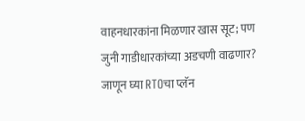वाहनधारकांना मिळणार खास सूट; पण जुनी गाडीधारकांच्या अडचणी वाढणार? जाणून घ्या RTOचा प्लॅन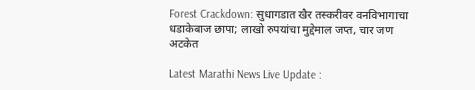Forest Crackdown: सुधागडात खैर तस्करीवर वनविभागाचा धडाकेबाज छापा; लाखो रुपयांचा मुद्देमाल जप्त, चार जण अटकेत

Latest Marathi News Live Update :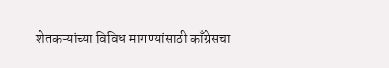शेतकऱ्यांच्या विविध मागण्यांसाठी काँग्रेसचा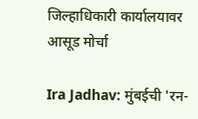जिल्हाधिकारी कार्यालयावर आसूड मोर्चा

Ira Jadhav: मुंबईची 'रन-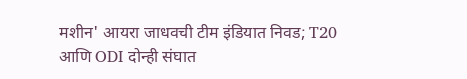मशीन' आयरा जाधवची टीम इंडियात निवड; T20 आणि ODI दोन्ही संघात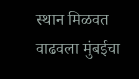स्थान मिळवत वाढवला मुंबईचा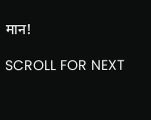मान!

SCROLL FOR NEXT